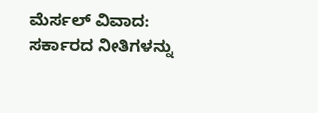ಮೆರ್ಸಲ್ ವಿವಾದ: ಸರ್ಕಾರದ ನೀತಿಗಳನ್ನು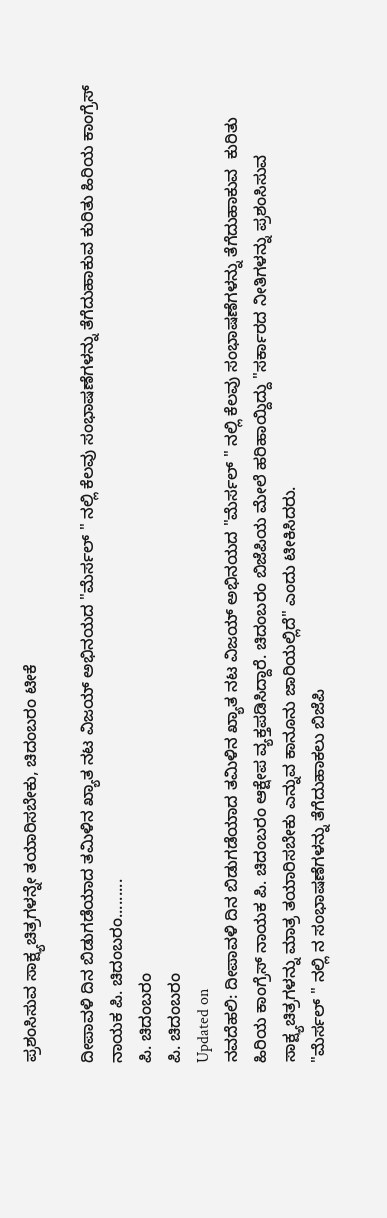ಪ್ರಶಂಸಿಸುವ ಸಾಕ್ಷ್ಯಚಿತ್ರಗಳನ್ನೇ ತಯಾರಿಸಬೇಕು, ಚಿದಂಬರಂ ಟೀಕೆ

ದೀಪಾವಳಿ ದಿನ ಬಿಡುಗಡೆಯಾದ ತಮಿಳಿನ ಖ್ಯಾತ ನಟ ವಿಜಯ್ ಅಭಿನಯದ "ಮೆರ್ಸಲ್ " ನಲ್ಲಿ ಕೆಲವು ಸಂಭಾಷಣೆಗಳನ್ನು ತೆಗೆದುಹಾಕುವ ಕುರಿತು ಹಿರಿಯ ಕಾಂಗ್ರೆಸ್ ನಾಯಕ ಪಿ. ಚಿದಂಬರಂ.........
ಪಿ. ಚಿದಂಬರಂ
ಪಿ. ಚಿದಂಬರಂ
Updated on
ನವದೆಹಲಿ: ದೀಪಾವಳಿ ದಿನ ಬಿಡುಗಡೆಯಾದ ತಮಿಳಿನ ಖ್ಯಾತ ನಟ ವಿಜಯ್ ಅಭಿನಯದ "ಮೆರ್ಸಲ್ " ನಲ್ಲಿ ಕೆಲವು ಸಂಭಾಷಣೆಗಳನ್ನು ತೆಗೆದುಹಾಕುವ  ಕುರಿತು ಹಿರಿಯ ಕಾಂಗ್ರೆಸ್ ನಾಯಕ ಪಿ. ಚಿದಂಬರಂ ಆಕ್ಷೇಪ ವ್ಯಕ್ತಪಡಿಸಿದ್ದಾರೆ. ಚಿದಂಬರಂ ಬಿಜೆಪಿಯ ಮೇಲೆ ಹರಿಹಾಯ್ದಿದ್ದು "ಸರ್ಕಾರದ ನೀತಿಗಳನ್ನು ಪ್ರಶಂಸಿಸುವ ಸಾಕ್ಷ್ಯಚಿತ್ರಗಳನ್ನು ಮಾತ್ರ ತಯಾರಿಸಬೇಕು ಎನ್ನುವ ಕಾನೂನು ಜಾರಿಯಲ್ಲಿದೆ" ಎಂದು ಟೀಕಿಸಿದರು.
"ಮೆರ್ಸಲ್ " ನಲ್ಲಿ ನ ಸಂಭಾಷಣೆಗಳನ್ನು ತೆಗೆದುಹಾಕಲು ಬಿಜೆಪಿ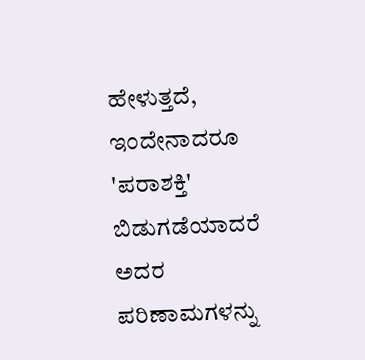ಹೇಳುತ್ತದೆ, ಇಂದೇನಾದರೂ 'ಪರಾಶಕ್ತಿ' ಬಿಡುಗಡೆಯಾದರೆ ಅದರ ಪರಿಣಾಮಗಳನ್ನು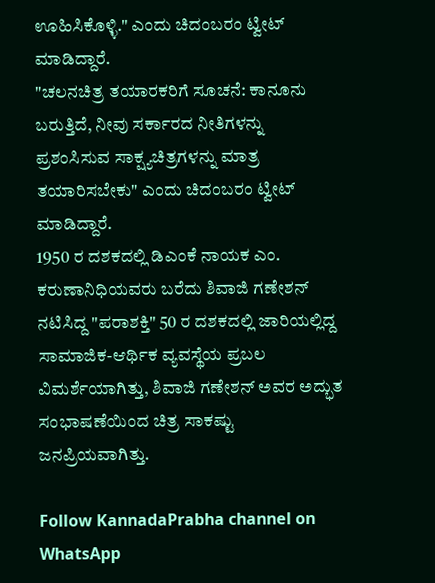ಊಹಿಸಿಕೊಳ್ಳಿ." ಎಂದು ಚಿದಂಬರಂ ಟ್ವೀಟ್ ಮಾಡಿದ್ದಾರೆ.
"ಚಲನಚಿತ್ರ ತಯಾರಕರಿಗೆ ಸೂಚನೆ: ಕಾನೂನು ಬರುತ್ತಿದೆ, ನೀವು ಸರ್ಕಾರದ ನೀತಿಗಳನ್ನು ಪ್ರಶಂಸಿಸುವ ಸಾಕ್ಷ್ಯಚಿತ್ರಗಳನ್ನು ಮಾತ್ರ ತಯಾರಿಸಬೇಕು" ಎಂದು ಚಿದಂಬರಂ ಟ್ವೀಟ್ ಮಾಡಿದ್ದಾರೆ.
1950 ರ ದಶಕದಲ್ಲಿ ಡಿಎಂಕೆ ನಾಯಕ ಎಂ. ಕರುಣಾನಿಧಿಯವರು ಬರೆದು ಶಿವಾಜಿ ಗಣೇಶನ್ ನಟಿಸಿದ್ದ "ಪರಾಶಕ್ತಿ" 50 ರ ದಶಕದಲ್ಲಿ ಜಾರಿಯಲ್ಲಿದ್ದ ಸಾಮಾಜಿಕ-ಆರ್ಥಿಕ ವ್ಯವಸ್ಥೆಯ ಪ್ರಬಲ ವಿಮರ್ಶೆಯಾಗಿತ್ತು, ಶಿವಾಜಿ ಗಣೇಶನ್ ಅವರ ಅದ್ಭುತ ಸಂಭಾಷಣೆಯಿಂದ ಚಿತ್ರ ಸಾಕಷ್ಟು ಜನಪ್ರಿಯವಾಗಿತ್ತು.

Follow KannadaPrabha channel on WhatsApp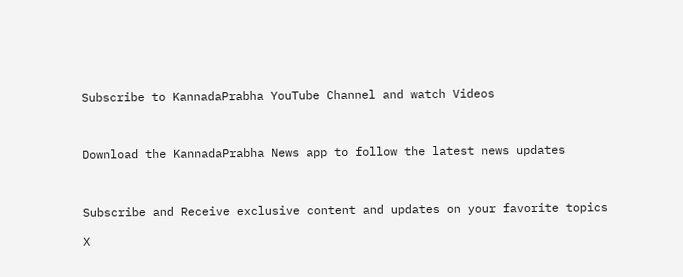Subscribe to KannadaPrabha YouTube Channel and watch Videos



Download the KannadaPrabha News app to follow the latest news updates



Subscribe and Receive exclusive content and updates on your favorite topics

X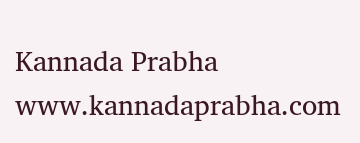Kannada Prabha
www.kannadaprabha.com